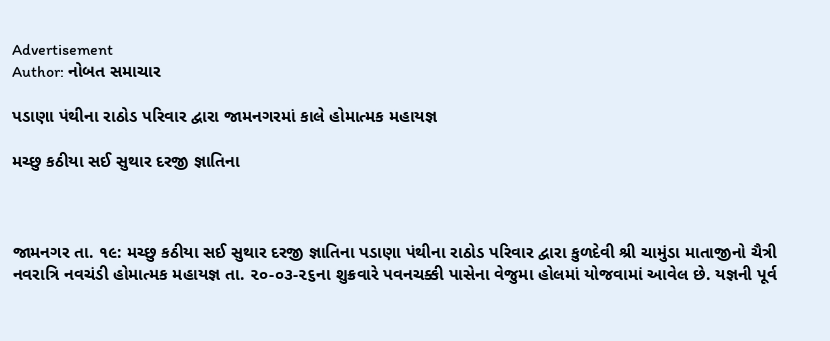Advertisement
Author: નોબત સમાચાર

પડાણા પંથીના રાઠોડ પરિવાર દ્વારા જામનગરમાં કાલે હોમાત્મક મહાયજ્ઞ

મચ્છુ કઠીયા સઈ સુથાર દરજી જ્ઞાતિના



જામનગર તા. ૧૯: મચ્છુ કઠીયા સઈ સુથાર દરજી જ્ઞાતિના પડાણા પંથીના રાઠોડ પરિવાર દ્વારા કુળદેવી શ્રી ચામુંડા માતાજીનો ચૈત્રી નવરાત્રિ નવચંડી હોમાત્મક મહાયજ્ઞ તા. ૨૦-૦૩-૨૬ના શુક્રવારે પવનચક્કી પાસેના વેજુમા હોલમાં યોજવામાં આવેલ છે. યજ્ઞની પૂર્વ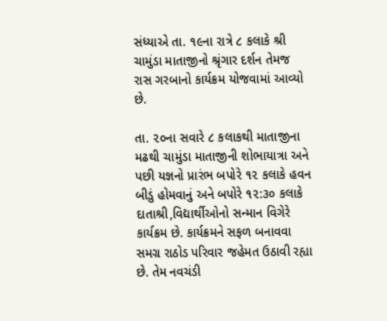સંધ્યાએ તા. ૧૯ના રાત્રે ૮ કલાકે શ્રી ચામુંડા માતાજીનો શ્રૃંગાર દર્શન તેમજ રાસ ગરબાનો કાર્યક્રમ યોજવામાં આવ્યો છે.

તા. ૨૦ના સવારે ૮ કલાકથી માતાજીના મઢથી ચામુંડા માતાજીની શોભાયાત્રા અને પછી યજ્ઞનો પ્રારંભ બપોરે ૧૨ કલાકે હવન બીડું હોમવાનું અને બપોરે ૧૨:૩૦ કલાકે દાતાશ્રી,વિદ્યાર્થીઓનો સન્માન વિગેરે કાર્યક્રમ છે. કાર્યક્રમને સફળ બનાવવા સમગ્ર રાઠોડ પરિવાર જહેમત ઉઠાવી રહ્યા છે. તેમ નવચંડી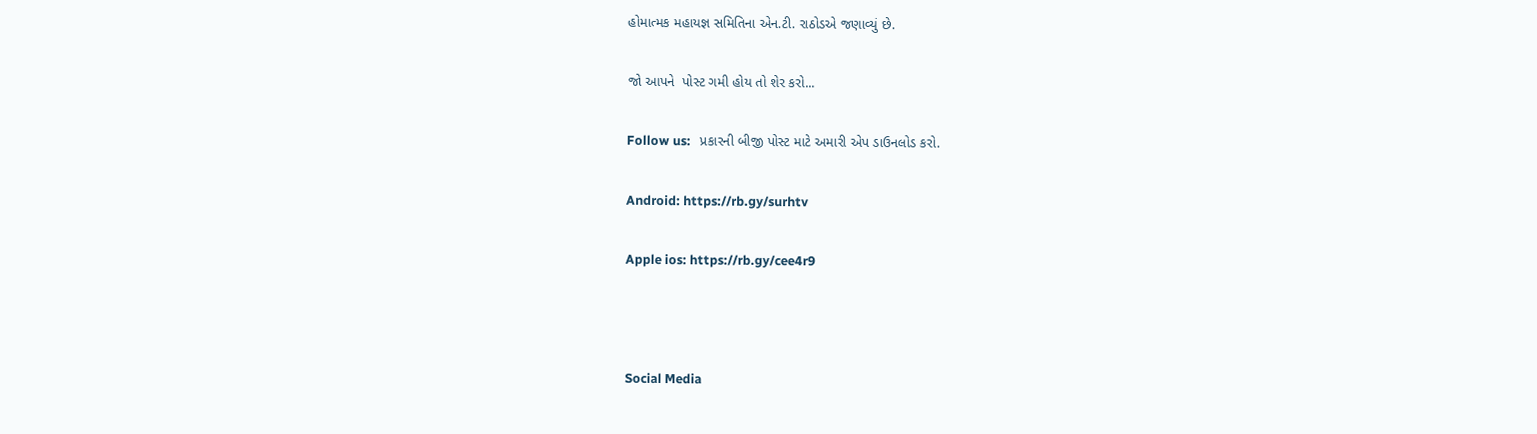હોમાત્મક મહાયજ્ઞ સમિતિના એન.ટી. રાઠોડએ જણાવ્યું છે.

જો આપને  પોસ્ટ ગમી હોય તો શેર કરો...

Follow us:   પ્રકારની બીજી પોસ્ટ માટે અમારી એપ ડાઉનલોડ કરો.

Android: https://rb.gy/surhtv

Apple ios: https://rb.gy/cee4r9



Social Media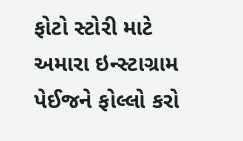ફોટો સ્ટોરી માટે અમારા ઇન્સ્ટાગ્રામ પેઈજને ફોલ્લો કરો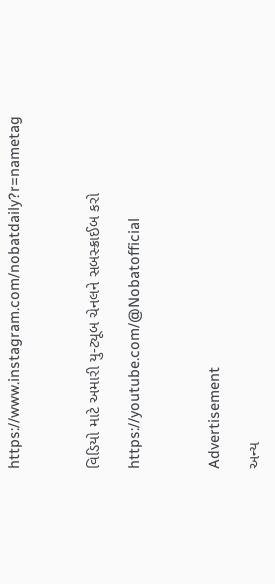https://www.instagram.com/nobatdaily?r=nametag



વિડિયો માટે અમારી યુ-ટ્યૂબ ચેનલને સબસ્ક્રાઈબ કરો

https://youtube.com/@Nobatofficial



Advertisement

અન્ય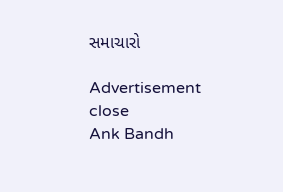સમાચારો

Advertisement
close
Ank Bandh